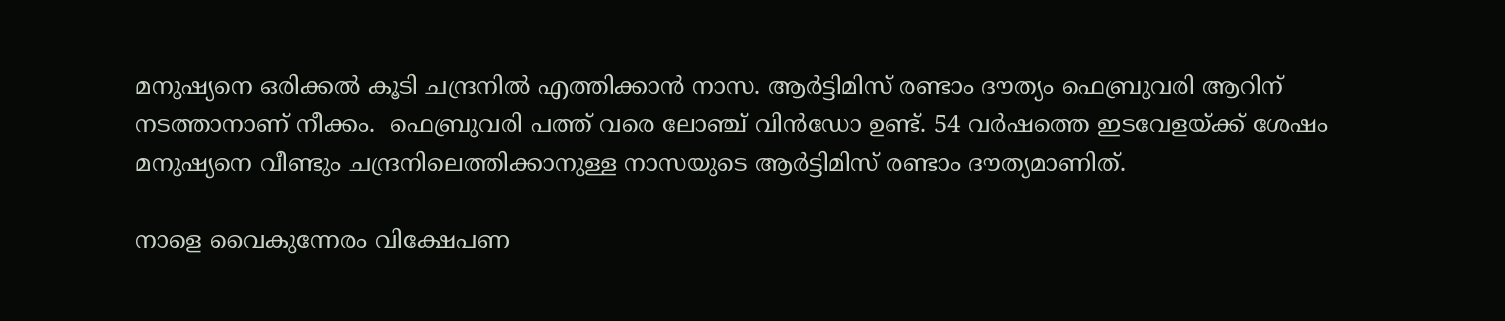മനുഷ്യനെ ഒരിക്കല്‍ കൂടി ചന്ദ്രനില്‍ എത്തിക്കാന്‍ നാസ. ആര്‍ട്ടിമിസ് രണ്ടാം ദൗത്യം ഫെബ്രുവരി ആറിന് നടത്താനാണ് നീക്കം.  ഫെബ്രുവരി പത്ത് വരെ ലോഞ്ച് വിന്‍ഡോ ഉണ്ട്. 54 വര്‍ഷത്തെ ഇടവേളയ്ക്ക് ശേഷം മനുഷ്യനെ വീണ്ടും ചന്ദ്രനിലെത്തിക്കാനുള്ള നാസയുടെ ആര്‍ട്ടിമിസ് രണ്ടാം ദൗത്യമാണിത്.

നാളെ വൈകുന്നേരം വിക്ഷേപണ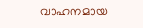വാഹനമായ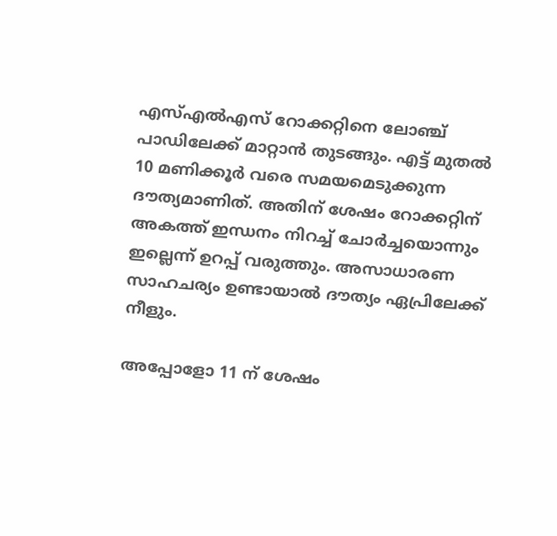എസ്എല്‍എസ് റോക്കറ്റിനെ ലോഞ്ച് പാഡിലേക്ക് മാറ്റാന്‍ തുടങ്ങും. എട്ട് മുതല്‍ 10 മണിക്കൂര്‍ വരെ സമയമെടുക്കുന്ന ദൗത്യമാണിത്. അതിന് ശേഷം റോക്കറ്റിന് അകത്ത് ഇന്ധനം നിറച്ച് ചോര്‍ച്ചയൊന്നും ഇല്ലെന്ന് ഉറപ്പ് വരുത്തും. അസാധാരണ സാഹചര്യം ഉണ്ടായാല്‍ ദൗത്യം ഏപ്രിലേക്ക് നീളും.

അപ്പോളോ 11 ന് ശേഷം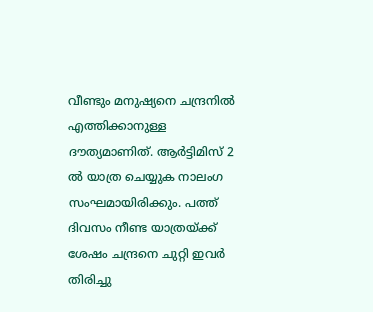വീണ്ടും മനുഷ്യനെ ചന്ദ്രനില്‍ എത്തിക്കാനുള്ള ദൗത്യമാണിത്. ആര്‍ട്ടിമിസ് 2 ല്‍ യാത്ര ചെയ്യുക നാലംഗ സംഘമായിരിക്കും. പത്ത് ദിവസം നീണ്ട യാത്രയ്ക്ക് ശേഷം ചന്ദ്രനെ ചുറ്റി ഇവര്‍ തിരിച്ചു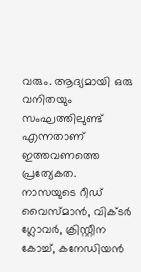വരും. ആദ്യമായി ഒരു വനിതയും സംഘത്തിലുണ്ട് എന്നതാണ് ഇത്തവണത്തെ പ്രത്യേകത. നാസയുടെ റീഡ് വൈസ്മാന്‍, വിക്ടര്‍ ഗ്ലോവര്‍, ക്രിസ്റ്റീന കോച്ച്, കനേഡിയന്‍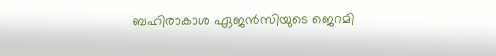ബഹിരാകാശ ഏജന്‍സിയുടെ ജെറമി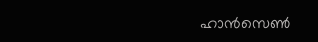ഹാന്‍സെണ്‍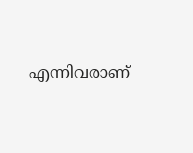എന്നിവരാണ്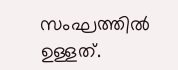സംഘത്തില്‍ ഉള്ളത്.